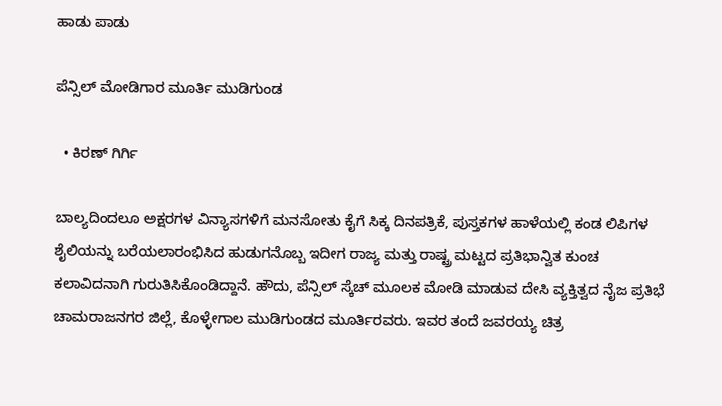ಹಾಡು ಪಾಡು

ಪೆನ್ಸಿಲ್‌ ಮೋಡಿಗಾರ ಮೂರ್ತಿ ಮುಡಿಗುಂಡ

  • ಕಿರಣ್‌ ಗಿರ್ಗಿ

ಬಾಲ್ಯದಿಂದಲೂ ಅಕ್ಷರಗಳ ವಿನ್ಯಾಸಗಳಿಗೆ ಮನಸೋತು ಕೈಗೆ ಸಿಕ್ಕ ದಿನಪತ್ರಿಕೆ, ಪುಸ್ತಕಗಳ ಹಾಳೆಯಲ್ಲಿ ಕಂಡ ಲಿಪಿಗಳ ಶೈಲಿಯನ್ನು ಬರೆಯಲಾರಂಭಿಸಿದ ಹುಡುಗನೊಬ್ಬ ಇದೀಗ ರಾಜ್ಯ ಮತ್ತು ರಾಷ್ಟ್ರ ಮಟ್ಟದ ಪ್ರತಿಭಾನ್ವಿತ ಕುಂಚ ಕಲಾವಿದನಾಗಿ ಗುರುತಿಸಿಕೊಂಡಿದ್ದಾನೆ. ಹೌದು, ಪೆನ್ಸಿಲ್ ಸ್ಕೆಚ್ ಮೂಲಕ ಮೋಡಿ ಮಾಡುವ ದೇಸಿ ವ್ಯಕ್ತಿತ್ವದ ನೈಜ ಪ್ರತಿಭೆ ಚಾಮರಾಜನಗರ ಜಿಲ್ಲೆ, ಕೊಳ್ಳೇಗಾಲ ಮುಡಿಗುಂಡದ ಮೂರ್ತಿರವರು. ಇವರ ತಂದೆ ಜವರಯ್ಯ ಚಿತ್ರ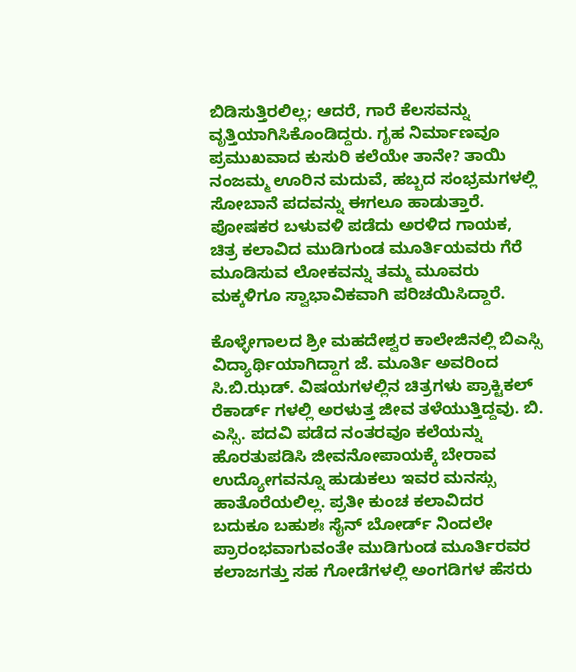ಬಿಡಿಸುತ್ತಿರಲಿಲ್ಲ; ಆದರೆ, ಗಾರೆ ಕೆಲಸವನ್ನು ವೃತ್ತಿಯಾಗಿಸಿಕೊಂಡಿದ್ದರು. ಗೃಹ ನಿರ್ಮಾಣವೂ ಪ್ರಮುಖವಾದ ಕುಸುರಿ ಕಲೆಯೇ ತಾನೇ? ತಾಯಿ ನಂಜಮ್ಮ ಊರಿನ ಮದುವೆ, ಹಬ್ಬದ ಸಂಭ್ರಮಗಳಲ್ಲಿ ಸೋಬಾನೆ ಪದವನ್ನು ಈಗಲೂ ಹಾಡುತ್ತಾರೆ. ಪೋಷಕರ ಬಳುವಳಿ ಪಡೆದು ಅರಳಿದ ಗಾಯಕ, ಚಿತ್ರ ಕಲಾವಿದ ಮುಡಿಗುಂಡ ಮೂರ್ತಿಯವರು ಗೆರೆ ಮೂಡಿಸುವ ಲೋಕವನ್ನು ತಮ್ಮ ಮೂವರು ಮಕ್ಕಳಿಗೂ ಸ್ವಾಭಾವಿಕವಾಗಿ ಪರಿಚಯಿಸಿದ್ದಾರೆ.

ಕೊಳ್ಳೇಗಾಲದ ಶ್ರೀ ಮಹದೇಶ್ವರ ಕಾಲೇಜಿನಲ್ಲಿ ಬಿಎಸ್ಸಿ ವಿದ್ಯಾರ್ಥಿಯಾಗಿದ್ದಾಗ ಜೆ. ಮೂರ್ತಿ ಅವರಿಂದ ಸಿ.ಬಿ.ಝಡ್. ವಿಷಯಗಳಲ್ಲಿನ ಚಿತ್ರಗಳು ಪ್ರಾಕ್ಟಿಕಲ್ ರೆಕಾರ್ಡ್ ಗಳಲ್ಲಿ ಅರಳುತ್ತ ಜೀವ ತಳೆಯುತ್ತಿದ್ದವು. ಬಿ. ಎಸ್ಸಿ. ಪದವಿ ಪಡೆದ ನಂತರವೂ ಕಲೆಯನ್ನು ಹೊರತುಪಡಿಸಿ ಜೀವನೋಪಾಯಕ್ಕೆ ಬೇರಾವ ಉದ್ಯೋಗವನ್ನೂ ಹುಡುಕಲು ಇವರ ಮನಸ್ಸು ಹಾತೊರೆಯಲಿಲ್ಲ. ಪ್ರತೀ ಕುಂಚ ಕಲಾವಿದರ ಬದುಕೂ ಬಹುಶಃ ಸೈನ್ ಬೋರ್ಡ್ ನಿಂದಲೇ ಪ್ರಾರಂಭವಾಗುವಂತೇ ಮುಡಿಗುಂಡ ಮೂರ್ತಿರವರ ಕಲಾಜಗತ್ತು ಸಹ ಗೋಡೆಗಳಲ್ಲಿ ಅಂಗಡಿಗಳ ಹೆಸರು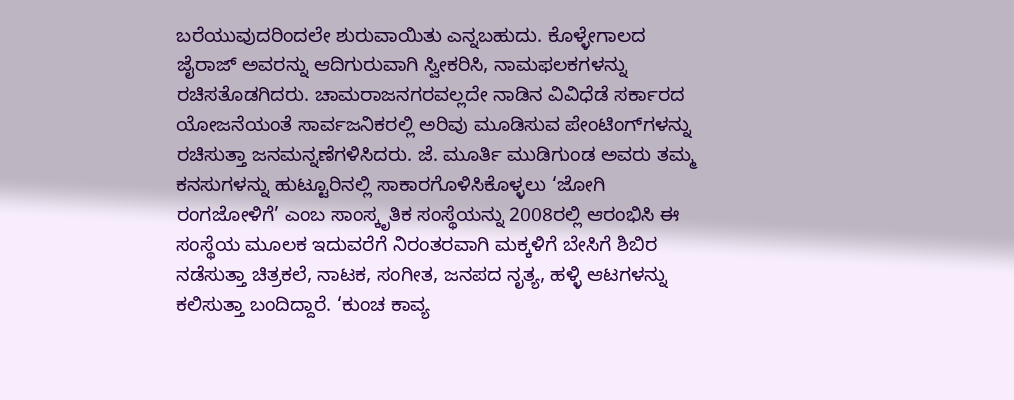ಬರೆಯುವುದರಿಂದಲೇ ಶುರುವಾಯಿತು ಎನ್ನಬಹುದು. ಕೊಳ್ಳೇಗಾಲದ ಜೈರಾಜ್ ಅವರನ್ನು ಆದಿಗುರುವಾಗಿ ಸ್ವೀಕರಿಸಿ, ನಾಮಫಲಕಗಳನ್ನು ರಚಿಸತೊಡಗಿದರು. ಚಾಮರಾಜನಗರವಲ್ಲದೇ ನಾಡಿನ ವಿವಿಧೆಡೆ ಸರ್ಕಾರದ ಯೋಜನೆಯಂತೆ ಸಾರ್ವಜನಿಕರಲ್ಲಿ ಅರಿವು ಮೂಡಿಸುವ ಪೇಂಟಿಂಗ್‌ಗಳನ್ನು ರಚಿಸುತ್ತಾ ಜನಮನ್ನಣೆಗಳಿಸಿದರು. ಜೆ. ಮೂರ್ತಿ ಮುಡಿಗುಂಡ ಅವರು ತಮ್ಮ ಕನಸುಗಳನ್ನು ಹುಟ್ಟೂರಿನಲ್ಲಿ ಸಾಕಾರಗೊಳಿಸಿಕೊಳ್ಳಲು ‘ಜೋಗಿ ರಂಗಜೋಳಿಗೆ’ ಎಂಬ ಸಾಂಸ್ಕೃತಿಕ ಸಂಸ್ಥೆಯನ್ನು 2008ರಲ್ಲಿ ಆರಂಭಿಸಿ ಈ ಸಂಸ್ಥೆಯ ಮೂಲಕ ಇದುವರೆಗೆ ನಿರಂತರವಾಗಿ ಮಕ್ಕಳಿಗೆ ಬೇಸಿಗೆ ಶಿಬಿರ ನಡೆಸುತ್ತಾ ಚಿತ್ರಕಲೆ, ನಾಟಕ, ಸಂಗೀತ, ಜನಪದ ನೃತ್ಯ, ಹಳ್ಳಿ ಆಟಗಳನ್ನು ಕಲಿಸುತ್ತಾ ಬಂದಿದ್ದಾರೆ. ‘ಕುಂಚ ಕಾವ್ಯ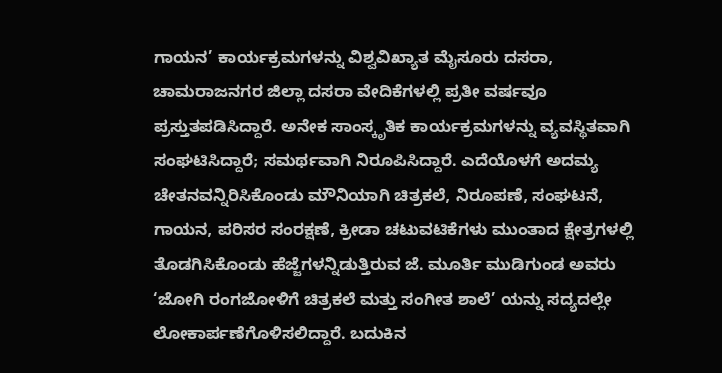ಗಾಯನ’ ಕಾರ್ಯಕ್ರಮಗಳನ್ನು ವಿಶ್ವವಿಖ್ಯಾತ ಮೈಸೂರು ದಸರಾ, ಚಾಮರಾಜನಗರ ಜಿಲ್ಲಾ ದಸರಾ ವೇದಿಕೆಗಳಲ್ಲಿ ಪ್ರತೀ ವರ್ಷವೂ ಪ್ರಸ್ತುತಪಡಿಸಿದ್ದಾರೆ. ಅನೇಕ ಸಾಂಸ್ಕೃತಿಕ ಕಾರ್ಯಕ್ರಮಗಳನ್ನು ವ್ಯವಸ್ಥಿತವಾಗಿ ಸಂಘಟಿಸಿದ್ದಾರೆ; ಸಮರ್ಥವಾಗಿ ನಿರೂಪಿಸಿದ್ದಾರೆ. ಎದೆಯೊಳಗೆ ಅದಮ್ಯ ಚೇತನವನ್ನಿರಿಸಿಕೊಂಡು ಮೌನಿಯಾಗಿ ಚಿತ್ರಕಲೆ, ನಿರೂಪಣೆ, ಸಂಘಟನೆ, ಗಾಯನ, ಪರಿಸರ ಸಂರಕ್ಷಣೆ, ಕ್ರೀಡಾ ಚಟುವಟಿಕೆಗಳು ಮುಂತಾದ ಕ್ಷೇತ್ರಗಳಲ್ಲಿ ತೊಡಗಿಸಿಕೊಂಡು ಹೆಜ್ಜೆಗಳನ್ನಿಡುತ್ತಿರುವ ಜೆ. ಮೂರ್ತಿ ಮುಡಿಗುಂಡ ಅವರು ‘ಜೋಗಿ ರಂಗಜೋಳಿಗೆ ಚಿತ್ರಕಲೆ ಮತ್ತು ಸಂಗೀತ ಶಾಲೆ’ ಯನ್ನು ಸದ್ಯದಲ್ಲೇ ಲೋಕಾರ್ಪಣೆಗೊಳಿಸಲಿದ್ದಾರೆ. ಬದುಕಿನ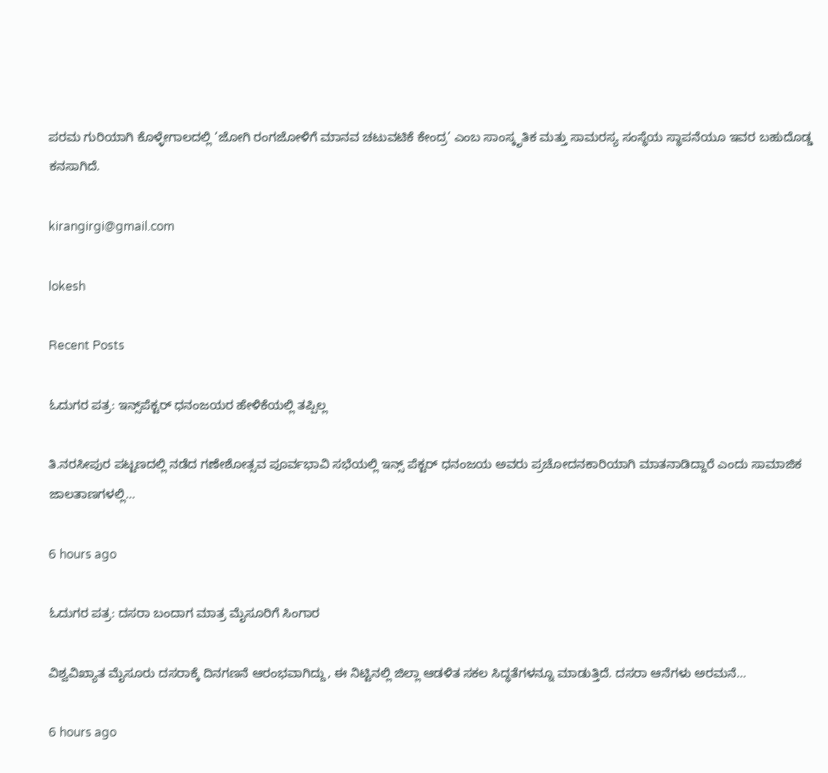ಪರಮ ಗುರಿಯಾಗಿ ಕೊಳ್ಳೇಗಾಲದಲ್ಲಿ ‘ಜೋಗಿ ರಂಗಜೋಳಿಗೆ ಮಾನವ ಚಟುವಟಿಕೆ ಕೇಂದ್ರ’ ಎಂಬ ಸಾಂಸ್ಕೃತಿಕ ಮತ್ತು ಸಾಮರಸ್ಯ ಸಂಸ್ಥೆಯ ಸ್ಥಾಪನೆಯೂ ಇವರ ಬಹುದೊಡ್ಡ ಕನಸಾಗಿದೆ.

kirangirgi@gmail.com

lokesh

Recent Posts

ಓದುಗರ ಪತ್ರ: ಇನ್ಸ್‌ಪೆಕ್ಟರ್ ಧನಂಜಯರ ಹೇಳಿಕೆಯಲ್ಲಿ ತಪ್ಪಿಲ್ಲ

ತಿ.ನರಸೀಪುರ ಪಟ್ಟಣದಲ್ಲಿ ನಡೆದ ಗಣೇಶೋತ್ಸವ ಪೂರ್ವಭಾವಿ ಸಭೆಯಲ್ಲಿ ಇನ್ಸ್ ಪೆಕ್ಟರ್ ಧನಂಜಯ ಅವರು ಪ್ರಚೋದನಕಾರಿಯಾಗಿ ಮಾತನಾಡಿದ್ದಾರೆ ಎಂದು ಸಾಮಾಜಿಕ ಜಾಲತಾಣಗಳಲ್ಲಿ…

6 hours ago

ಓದುಗರ ಪತ್ರ: ದಸರಾ ಬಂದಾಗ ಮಾತ್ರ ಮೈಸೂರಿಗೆ ಸಿಂಗಾರ

ವಿಶ್ವವಿಖ್ಯಾತ ಮೈಸೂರು ದಸರಾಕ್ಕೆ ದಿನಗಣನೆ ಆರಂಭವಾಗಿದ್ದು, ಈ ನಿಟ್ಟಿನಲ್ಲಿ ಜಿಲ್ಲಾ ಆಡಳಿತ ಸಕಲ ಸಿದ್ಧತೆಗಳನ್ನೂ ಮಾಡುತ್ತಿದೆ. ದಸರಾ ಆನೆಗಳು ಅರಮನೆ…

6 hours ago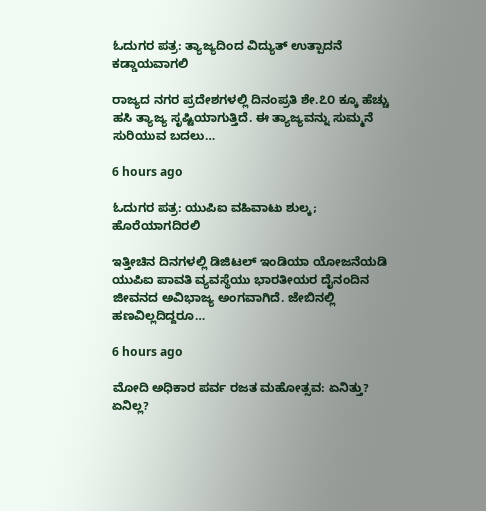ಓದುಗರ ಪತ್ರ: ತ್ಯಾಜ್ಯದಿಂದ ವಿದ್ಯುತ್ ಉತ್ಪಾದನೆ ಕಡ್ಡಾಯವಾಗಲಿ

ರಾಜ್ಯದ ನಗರ ಪ್ರದೇಶಗಳಲ್ಲಿ ದಿನಂಪ್ರತಿ ಶೇ.೭೦ ಕ್ಕೂ ಹೆಚ್ಚು ಹಸಿ ತ್ಯಾಜ್ಯ ಸೃಷ್ಟಿಯಾಗುತ್ತಿದೆ. ಈ ತ್ಯಾಜ್ಯವನ್ನು ಸುಮ್ಮನೆ ಸುರಿಯುವ ಬದಲು…

6 hours ago

ಓದುಗರ ಪತ್ರ: ಯುಪಿಐ ವಹಿವಾಟು ಶುಲ್ಕ; ಹೊರೆಯಾಗದಿರಲಿ

ಇತ್ತೀಚಿನ ದಿನಗಳಲ್ಲಿ ಡಿಜಿಟಲ್ ಇಂಡಿಯಾ ಯೋಜನೆಯಡಿ ಯುಪಿಐ ಪಾವತಿ ವ್ಯವಸ್ಥೆಯು ಭಾರತೀಯರ ದೈನಂದಿನ ಜೀವನದ ಅವಿಭಾಜ್ಯ ಅಂಗವಾಗಿದೆ. ಜೇಬಿನಲ್ಲಿ ಹಣವಿಲ್ಲದಿದ್ದರೂ…

6 hours ago

ಮೋದಿ ಅಧಿಕಾರ ಪರ್ವ ರಜತ ಮಹೋತ್ಸವ: ಏನಿತ್ತು? ಏನಿಲ್ಲ?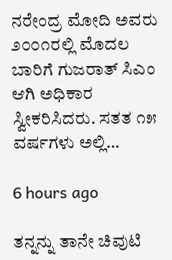ನರೇಂದ್ರ ಮೋದಿ ಅವರು ೨೦೦೧ರಲ್ಲಿ ಮೊದಲ ಬಾರಿಗೆ ಗುಜರಾತ್ ಸಿಎಂ ಆಗಿ ಅಧಿಕಾರ ಸ್ವೀಕರಿಸಿದರು. ಸತತ ೧೫ ವರ್ಷಗಳು ಅಲ್ಲಿ…

6 hours ago

ತನ್ನನ್ನು ತಾನೇ ಚಿವುಟಿ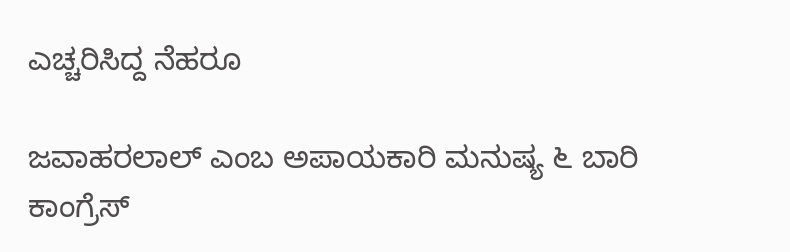ಎಚ್ಚರಿಸಿದ್ದ ನೆಹರೂ

ಜವಾಹರಲಾಲ್ ಎಂಬ ಅಪಾಯಕಾರಿ ಮನುಷ್ಯ ೬ ಬಾರಿ ಕಾಂಗ್ರೆಸ್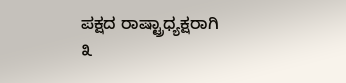ಪಕ್ಷದ ರಾಷ್ಟ್ರಾಧ್ಯಕ್ಷರಾಗಿ ೩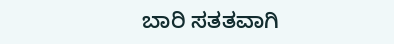ಬಾರಿ ಸತತವಾಗಿ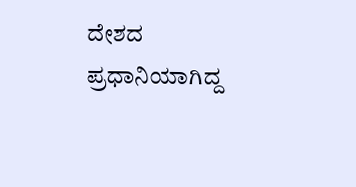ದೇಶದ ಪ್ರಧಾನಿಯಾಗಿದ್ದ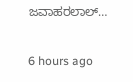ಜವಾಹರಲಾಲ್…

6 hours ago